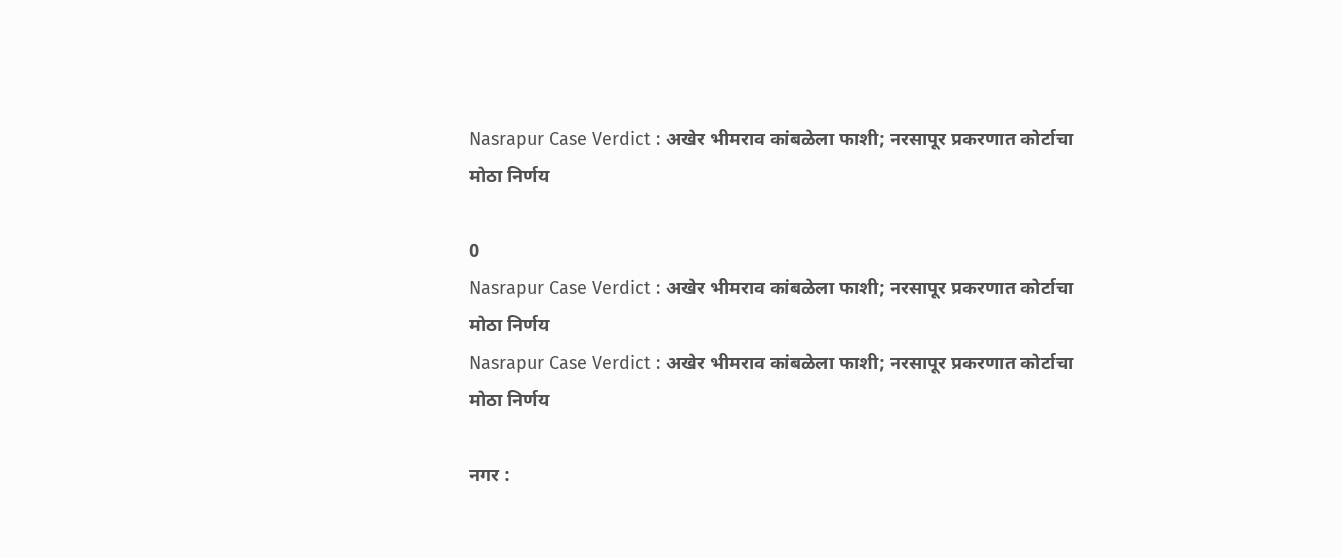Nasrapur Case Verdict : अखेर भीमराव कांबळेला फाशी; नरसापूर प्रकरणात कोर्टाचा मोठा निर्णय

0
Nasrapur Case Verdict : अखेर भीमराव कांबळेला फाशी; नरसापूर प्रकरणात कोर्टाचा मोठा निर्णय
Nasrapur Case Verdict : अखेर भीमराव कांबळेला फाशी; नरसापूर प्रकरणात कोर्टाचा मोठा निर्णय

नगर :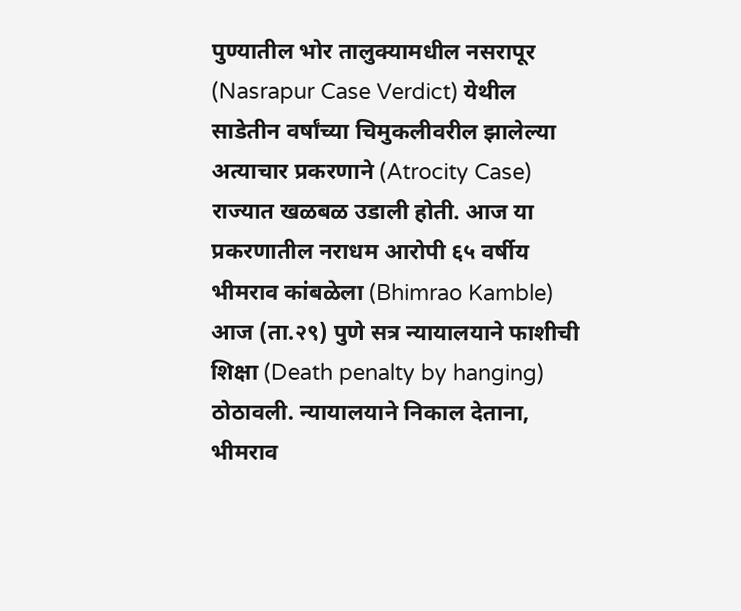पुण्यातील भोर तालुक्यामधील नसरापूर (Nasrapur Case Verdict) येथील साडेतीन वर्षांच्या चिमुकलीवरील झालेल्या अत्याचार प्रकरणाने (Atrocity Case) राज्यात खळबळ उडाली होती. आज या प्रकरणातील नराधम आरोपी ६५ वर्षीय भीमराव कांबळेला (Bhimrao Kamble) आज (ता.२९) पुणे सत्र न्यायालयाने फाशीची शिक्षा (Death penalty by hanging) ठोठावली. न्यायालयाने निकाल देताना, भीमराव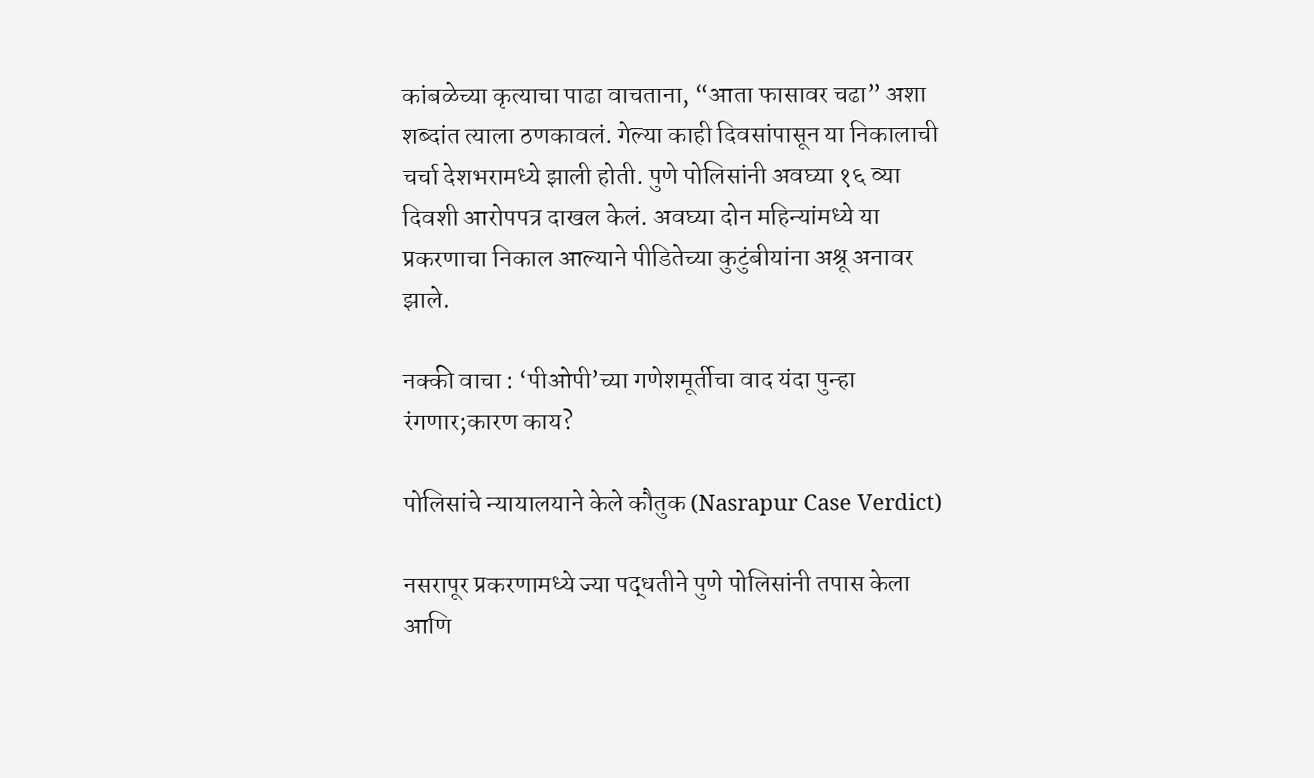कांबळेच्या कृत्याचा पाढा वाचताना, “आता फासावर चढा” अशा शब्दांत त्याला ठणकावलं. गेल्या काही दिवसांपासून या निकालाची चर्चा देशभरामध्ये झाली होती. पुणे पोलिसांनी अवघ्या १६ व्या दिवशी आरोपपत्र दाखल केलं. अवघ्या दोन महिन्यांमध्ये या प्रकरणाचा निकाल आल्याने पीडितेच्या कुटुंबीयांना अश्रू अनावर झाले.

नक्की वाचा : ‘पीओपी’च्या गणेशमूर्तीचा वाद यंदा पुन्हा रंगणार;कारण काय?

पोलिसांचे न्यायालयाने केले कौतुक (Nasrapur Case Verdict)

नसरापूर प्रकरणामध्ये ज्या पद्धतीने पुणे पोलिसांनी तपास केला आणि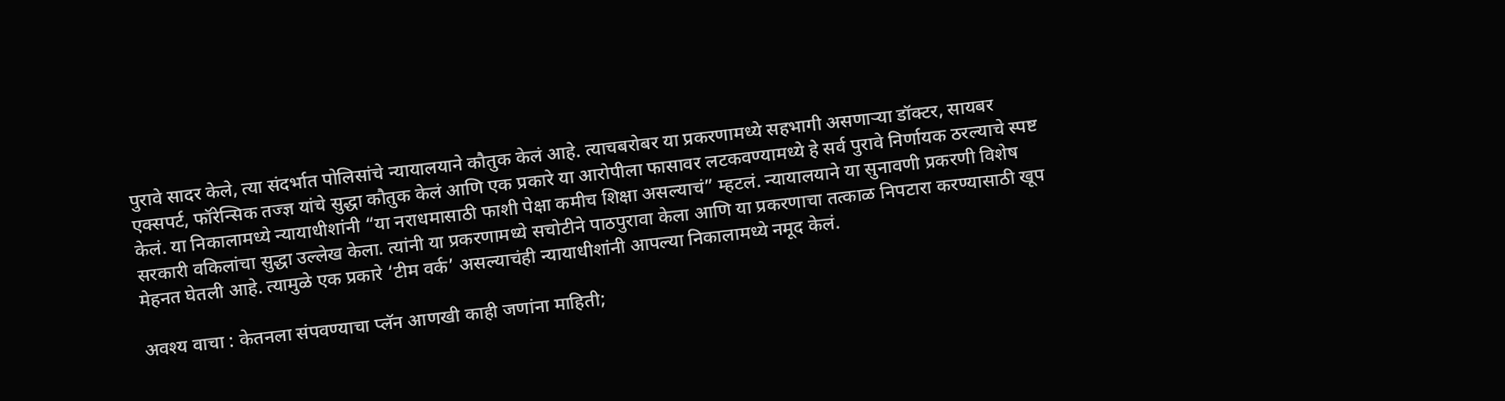पुरावे सादर केले, त्या संदर्भात पोलिसांचे न्यायालयाने कौतुक केलं आहे. त्याचबरोबर या प्रकरणामध्ये सहभागी असणाऱ्या डॉक्टर, सायबर एक्सपर्ट, फॉरेन्सिक तज्ज्ञ यांचे सुद्धा कौतुक केलं आणि एक प्रकारे या आरोपीला फासावर लटकवण्यामध्ये हे सर्व पुरावे निर्णायक ठरल्याचे स्पष्ट केलं. या निकालामध्ये न्यायाधीशांनी “या नराधमासाठी फाशी पेक्षा कमीच शिक्षा असल्याचं” म्हटलं. न्यायालयाने या सुनावणी प्रकरणी विशेष सरकारी वकिलांचा सुद्धा उल्लेख केला. त्यांनी या प्रकरणामध्ये सचोटीने पाठपुरावा केला आणि या प्रकरणाचा तत्काळ निपटारा करण्यासाठी खूप मेहनत घेतली आहे. त्यामुळे एक प्रकारे ‘टीम वर्क’ असल्याचंही न्यायाधीशांनी आपल्या निकालामध्ये नमूद केलं.

अवश्य वाचा : केतनला संपवण्याचा प्लॅन आणखी काही जणांना माहिती;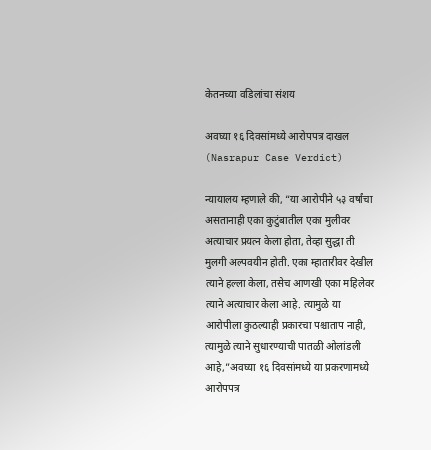केतनच्या वडिलांचा संशय

अवघ्या १६ दिवसांमध्ये आरोपपत्र दाखल  (Nasrapur Case Verdict)

न्यायालय म्हणाले की, “या आरोपीने ५३ वर्षांचा असतानाही एका कुटुंबातील एका मुलीवर अत्याचार प्रयत्न केला होता, तेव्हा सुद्धा ती मुलगी अल्पवयीन होती. एका म्हातारीवर देखील त्याने हल्ला केला, तसेच आणखी एका महिलेवर त्याने अत्याचार केला आहे. त्यामुळे या आरोपीला कुठल्याही प्रकारचा पश्चाताप नाही, त्यामुळे त्याने सुधारण्याची पातळी ओलांडली आहे,”अवघ्या १६ दिवसांमध्ये या प्रकरणामध्ये आरोपपत्र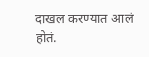दाखल करण्यात आलं होतं.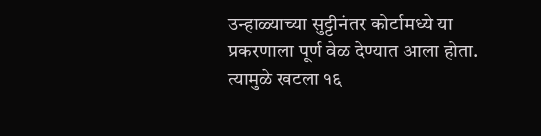उन्हाळ्याच्या सुट्टीनंतर कोर्टामध्ये या प्रकरणाला पूर्ण वेळ देण्यात आला होता. त्यामुळे खटला १६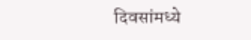दिवसांमध्ये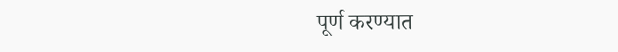पूर्ण करण्यात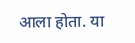आला होता. या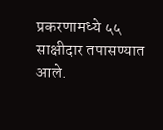प्रकरणामध्ये ५५ साक्षीदार तपासण्यात आले.